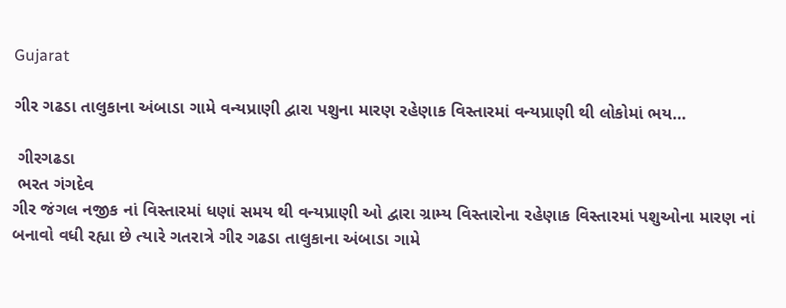Gujarat

ગીર ગઢડા તાલુકાના અંબાડા ગામે વન્યપ્રાણી દ્વારા પશુના મારણ રહેણાક વિસ્તારમાં વન્યપ્રાણી થી લોકોમાં ભય…

 ગીરગઢડા
 ભરત ગંગદેવ
ગીર જંગલ નજીક નાં વિસ્તારમાં ધણાં સમય થી વન્યપ્રાણી ઓ દ્વારા ગ્રામ્ય વિસ્તારોના રહેણાક વિસ્તારમાં પશુઓના મારણ નાં બનાવો વધી રહ્યા છે ત્યારે ગતરાત્રે ગીર ગઢડા તાલુકાના અંબાડા ગામે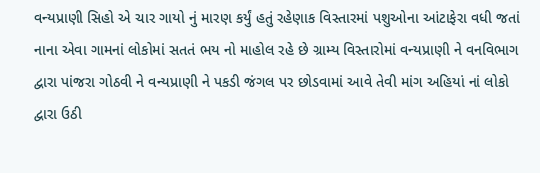વન્યપ્રાણી સિહો એ ચાર ગાયો નું મારણ કર્યું હતું રહેણાક વિસ્તારમાં પશુઓના આંટાફેરા વધી જતાં નાના એવા ગામનાં લોકોમાં સતતં ભય નો માહોલ રહે છે ગ્રામ્ય વિસ્તારોમાં વન્યપ્રાણી ને વનવિભાગ દ્વારા પાંજરા ગોઠવી ને વન્યપ્રાણી ને પકડી જંગલ પર છોડવામાં આવે તેવી માંગ અહિયાં નાં લોકો દ્વારા ઉઠી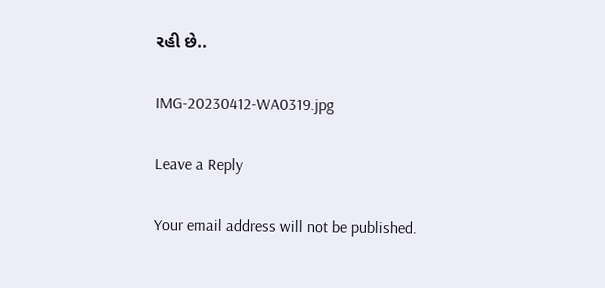રહી છે..

IMG-20230412-WA0319.jpg

Leave a Reply

Your email address will not be published.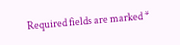Required fields are marked *